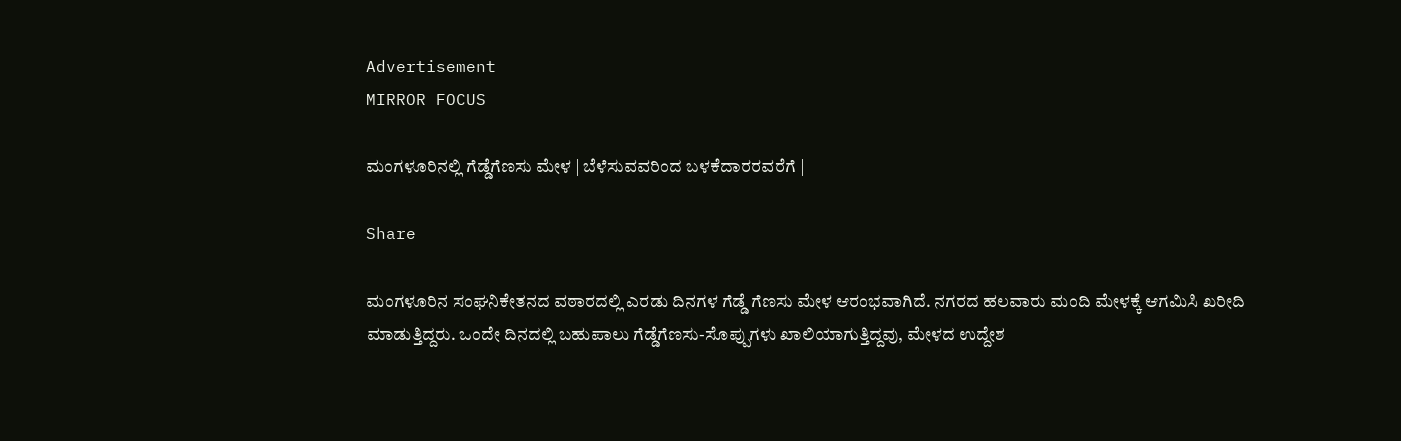Advertisement
MIRROR FOCUS

ಮಂಗಳೂರಿನಲ್ಲಿ ಗೆಡ್ಡೆಗೆಣಸು ಮೇಳ | ಬೆಳೆಸುವವರಿಂದ ಬಳಕೆದಾರರವರೆಗೆ |

Share

ಮಂಗಳೂರಿನ ಸಂಘನಿಕೇತನದ ವಠಾರದಲ್ಲಿ ಎರಡು ದಿನಗಳ ಗೆಡ್ಡೆ ಗೆಣಸು ಮೇಳ ಆರಂಭವಾಗಿದೆ. ನಗರದ ಹಲವಾರು ಮಂದಿ ಮೇಳಕ್ಕೆ ಆಗಮಿಸಿ ಖರೀದಿ ಮಾಡುತ್ತಿದ್ದರು. ಒಂದೇ ದಿನದಲ್ಲಿ ಬಹುಪಾಲು ಗೆಡ್ಡೆಗೆಣಸು-ಸೊಪ್ಪುಗಳು ಖಾಲಿಯಾಗುತ್ತಿದ್ದವು, ಮೇಳದ ಉದ್ದೇಶ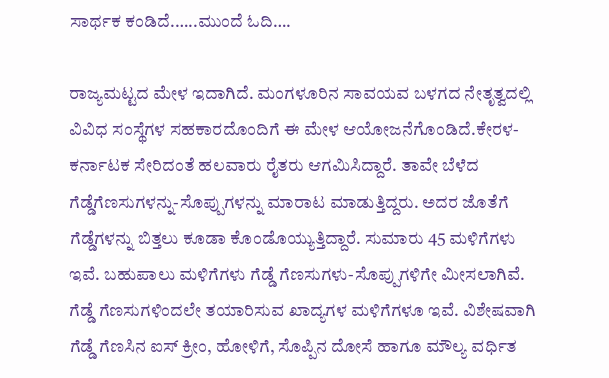ಸಾರ್ಥಕ ಕಂಡಿದೆ.…..ಮುಂದೆ ಓದಿ….

ರಾಜ್ಯಮಟ್ಟದ ಮೇಳ ಇದಾಗಿದೆ. ಮಂಗಳೂರಿನ ಸಾವಯವ ಬಳಗದ ನೇತೃತ್ವದಲ್ಲಿ ವಿವಿಧ ಸಂಸ್ಥೆಗಳ ಸಹಕಾರದೊಂದಿಗೆ ಈ ಮೇಳ ಆಯೋಜನೆಗೊಂಡಿದೆ.ಕೇರಳ-ಕರ್ನಾಟಕ ಸೇರಿದಂತೆ ಹಲವಾರು ರೈತರು ಆಗಮಿಸಿದ್ದಾರೆ. ತಾವೇ ಬೆಳೆದ ಗೆಡ್ಡೆಗೆಣಸುಗಳನ್ನು-ಸೊಪ್ಪುಗಳನ್ನು ಮಾರಾಟ ಮಾಡುತ್ತಿದ್ದರು. ಅದರ ಜೊತೆಗೆ ಗೆಡ್ಡೆಗಳನ್ನು ಬಿತ್ತಲು ಕೂಡಾ ಕೊಂಡೊಯ್ಯುತ್ತಿದ್ದಾರೆ. ಸುಮಾರು 45 ಮಳಿಗೆಗಳು ಇವೆ. ಬಹುಪಾಲು ಮಳಿಗೆಗಳು ಗೆಡ್ಡೆ ಗೆಣಸುಗಳು-ಸೊಪ್ಪುಗಳಿಗೇ ಮೀಸಲಾಗಿವೆ. ಗೆಡ್ಡೆ ಗೆಣಸುಗಳಿಂದಲೇ ತಯಾರಿಸುವ ಖಾದ್ಯಗಳ ಮಳಿಗೆಗಳೂ ಇವೆ. ವಿಶೇಷವಾಗಿ ಗೆಡ್ಡೆ ಗೆಣಸಿನ ಐಸ್ ಕ್ರೀಂ, ಹೋಳಿಗೆ, ಸೊಪ್ಪಿನ ದೋಸೆ ಹಾಗೂ ಮೌಲ್ಯ ವರ್ಧಿತ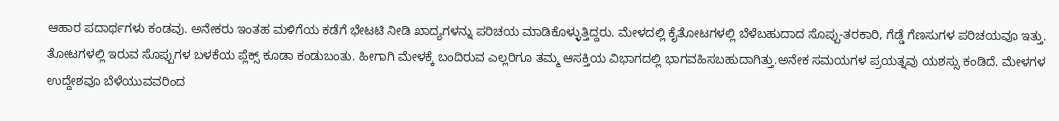ಆಹಾರ ಪದಾರ್ಥಗಳು ಕಂಡವು. ಅನೇಕರು ಇಂತಹ ಮಳಿಗೆಯ ಕಡೆಗೆ ಭೇಟಟಿ ನೀಡಿ ಖಾದ್ಯಗಳನ್ನು ಪರಿಚಯ ಮಾಡಿಕೊಳ್ಳುತ್ತಿದ್ದರು. ಮೇಳದಲ್ಲಿ ಕೈತೋಟಗಳಲ್ಲಿ ಬೆಳೆಬಹುದಾದ ಸೊಪ್ಪು-ತರಕಾರಿ, ಗೆಡ್ಡೆ ಗೆಣಸುಗಳ ಪರಿಚಯವೂ ಇತ್ತು. ತೋಟಗಳಲ್ಲಿ ಇರುವ ಸೊಪ್ಪುಗಳ ಬಳಕೆಯ ಪ್ಲೆಕ್ಸ್‌ ಕೂಡಾ ಕಂಡುಬಂತು. ಹೀಗಾಗಿ ಮೇಳಕ್ಕೆ ಬಂದಿರುವ ಎಲ್ಲರಿಗೂ ತಮ್ಮ ಆಸಕ್ತಿಯ ವಿಭಾಗದಲ್ಲಿ ಭಾಗವಹಿಸಬಹುದಾಗಿತ್ತು.ಅನೇಕ ಸಮಯಗಳ ಪ್ರಯತ್ನವು ಯಶಸ್ಸು ಕಂಡಿದೆ. ಮೇಳಗಳ ಉದ್ದೇಶವೂ ಬೆಳೆಯುವವರಿಂದ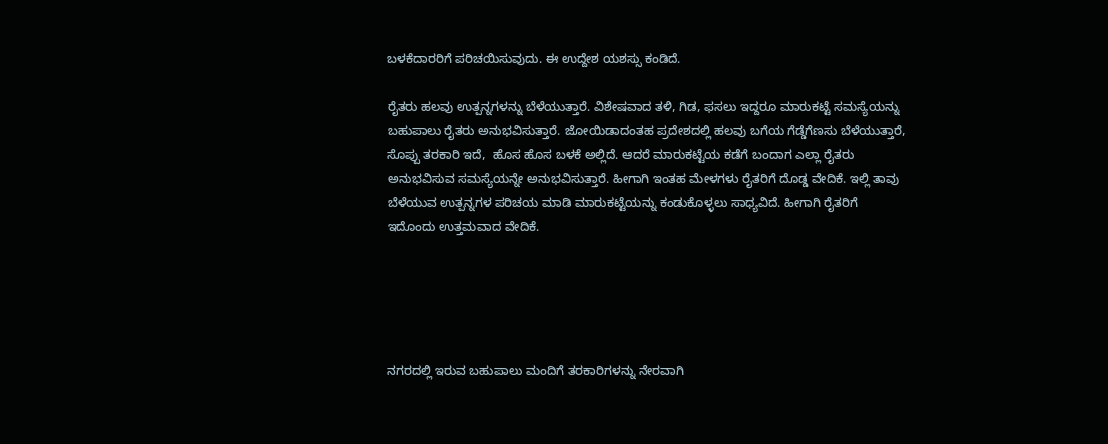ಬಳಕೆದಾರರಿಗೆ ಪರಿಚಯಿಸುವುದು. ಈ ಉದ್ದೇಶ ಯಶಸ್ಸು ಕಂಡಿದೆ.

ರೈತರು ಹಲವು ಉತ್ಪನ್ನಗಳನ್ನು ಬೆಳೆಯುತ್ತಾರೆ. ವಿಶೇಷವಾದ ತಳಿ, ಗಿಡ, ಫಸಲು ಇದ್ದರೂ ಮಾರುಕಟ್ಟೆ ಸಮಸ್ಯೆಯನ್ನು ಬಹುಪಾಲು ರೈತರು ಅನುಭವಿಸುತ್ತಾರೆ. ಜೋಯಿಡಾದಂತಹ ಪ್ರದೇಶದಲ್ಲಿ ಹಲವು ಬಗೆಯ ಗೆಡ್ಡೆಗೆಣಸು ಬೆಳೆಯುತ್ತಾರೆ, ಸೊಪ್ಪು ತರಕಾರಿ ಇದೆ,  ಹೊಸ ಹೊಸ ಬಳಕೆ ಅಲ್ಲಿದೆ. ಆದರೆ ಮಾರುಕಟ್ಟೆಯ ಕಡೆಗೆ ಬಂದಾಗ ಎಲ್ಲಾ ರೈತರು ಅನುಭವಿಸುವ ಸಮಸ್ಯೆಯನ್ನೇ ಅನುಭವಿಸುತ್ತಾರೆ. ಹೀಗಾಗಿ ಇಂತಹ ಮೇಳಗಳು ರೈತರಿಗೆ ದೊಡ್ಡ ವೇದಿಕೆ. ಇಲ್ಲಿ ತಾವು ಬೆಳೆಯುವ ಉತ್ಪನ್ನಗಳ ಪರಿಚಯ ಮಾಡಿ ಮಾರುಕಟ್ಟೆಯನ್ನು ಕಂಡುಕೊಳ್ಳಲು ಸಾಧ್ಯವಿದೆ. ಹೀಗಾಗಿ ರೈತರಿಗೆ ಇದೊಂದು ಉತ್ತಮವಾದ ವೇದಿಕೆ.





ನಗರದಲ್ಲಿ ಇರುವ ಬಹುಪಾಲು ಮಂದಿಗೆ ತರಕಾರಿಗಳನ್ನು ನೇರವಾಗಿ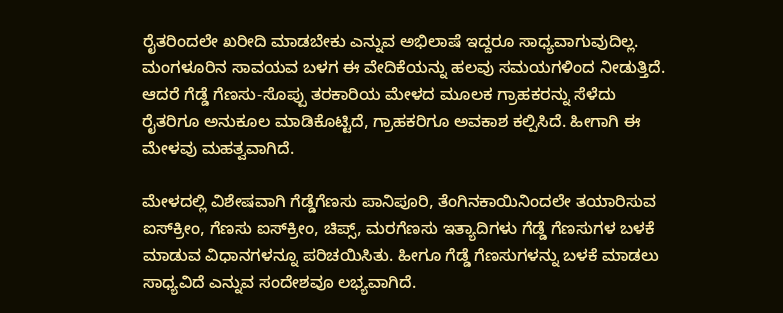ರೈತರಿಂದಲೇ ಖರೀದಿ ಮಾಡಬೇಕು ಎನ್ನುವ ಅಭಿಲಾಷೆ ಇದ್ದರೂ ಸಾಧ್ಯವಾಗುವುದಿಲ್ಲ. ಮಂಗಳೂರಿನ ಸಾವಯವ ಬಳಗ ಈ ವೇದಿಕೆಯನ್ನು ಹಲವು ಸಮಯಗಳಿಂದ ನೀಡುತ್ತಿದೆ. ಆದರೆ ಗೆಡ್ಡೆ ಗೆಣಸು-ಸೊಪ್ಪು ತರಕಾರಿಯ ಮೇಳದ ಮೂಲಕ ಗ್ರಾಹಕರನ್ನು ಸೆಳೆದು ರೈತರಿಗೂ ಅನುಕೂಲ ಮಾಡಿಕೊಟ್ಟಿದೆ, ಗ್ರಾಹಕರಿಗೂ ಅವಕಾಶ ಕಲ್ಪಿಸಿದೆ. ಹೀಗಾಗಿ ಈ ಮೇಳವು ಮಹತ್ವವಾಗಿದೆ.

ಮೇಳದಲ್ಲಿ ವಿಶೇಷವಾಗಿ ಗೆಡ್ಡೆಗೆಣಸು ಪಾನಿಪೂರಿ, ತೆಂಗಿನಕಾಯಿನಿಂದಲೇ ತಯಾರಿಸುವ ಐಸ್‌ಕ್ರೀಂ, ಗೆಣಸು ಐಸ್‌ಕ್ರೀಂ, ಚಿಪ್ಸ್‌, ಮರಗೆಣಸು ಇತ್ಯಾದಿಗಳು ಗೆಡ್ಡೆ ಗೆಣಸುಗಳ ಬಳಕೆ ಮಾಡುವ ವಿಧಾನಗಳನ್ನೂ ಪರಿಚಯಿಸಿತು. ಹೀಗೂ ಗೆಡ್ಡೆ ಗೆಣಸುಗಳನ್ನು ಬಳಕೆ ಮಾಡಲು ಸಾಧ್ಯವಿದೆ ಎನ್ನುವ ಸಂದೇಶವೂ ಲಭ್ಯವಾಗಿದೆ.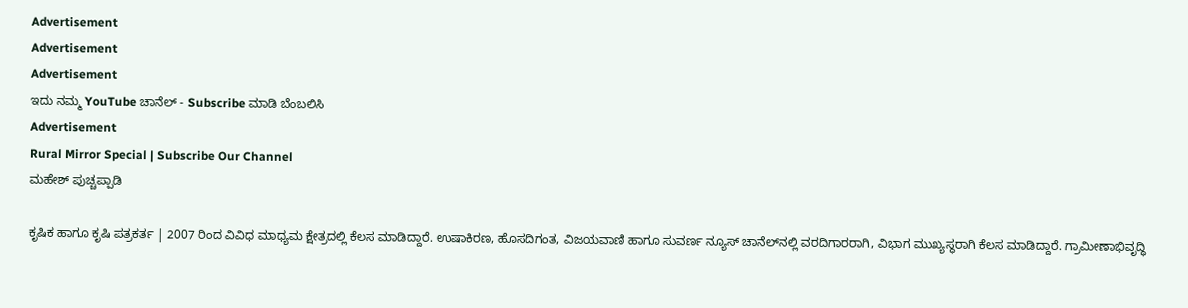Advertisement
Advertisement
Advertisement
ಇದು ನಮ್ಮ YouTube ಚಾನೆಲ್ - Subscribe ಮಾಡಿ ಬೆಂಬಲಿಸಿ
Advertisement
Rural Mirror Special | Subscribe Our Channel
ಮಹೇಶ್ ಪುಚ್ಚಪ್ಪಾಡಿ

ಕೃಷಿಕ ಹಾಗೂ ಕೃಷಿ ಪತ್ರಕರ್ತ | 2007 ರಿಂದ ವಿವಿಧ ಮಾಧ್ಯಮ ಕ್ಷೇತ್ರದಲ್ಲಿ ಕೆಲಸ ಮಾಡಿದ್ದಾರೆ. ಉಷಾಕಿರಣ, ಹೊಸದಿಗಂತ, ವಿಜಯವಾಣಿ ಹಾಗೂ ಸುವರ್ಣ ನ್ಯೂಸ್‌ ಚಾನೆಲ್‌ನಲ್ಲಿ ವರದಿಗಾರರಾಗಿ, ವಿಭಾಗ ಮುಖ್ಯಸ್ಥರಾಗಿ ಕೆಲಸ ಮಾಡಿದ್ದಾರೆ. ಗ್ರಾಮೀಣಾಭಿವೃದ್ಧಿ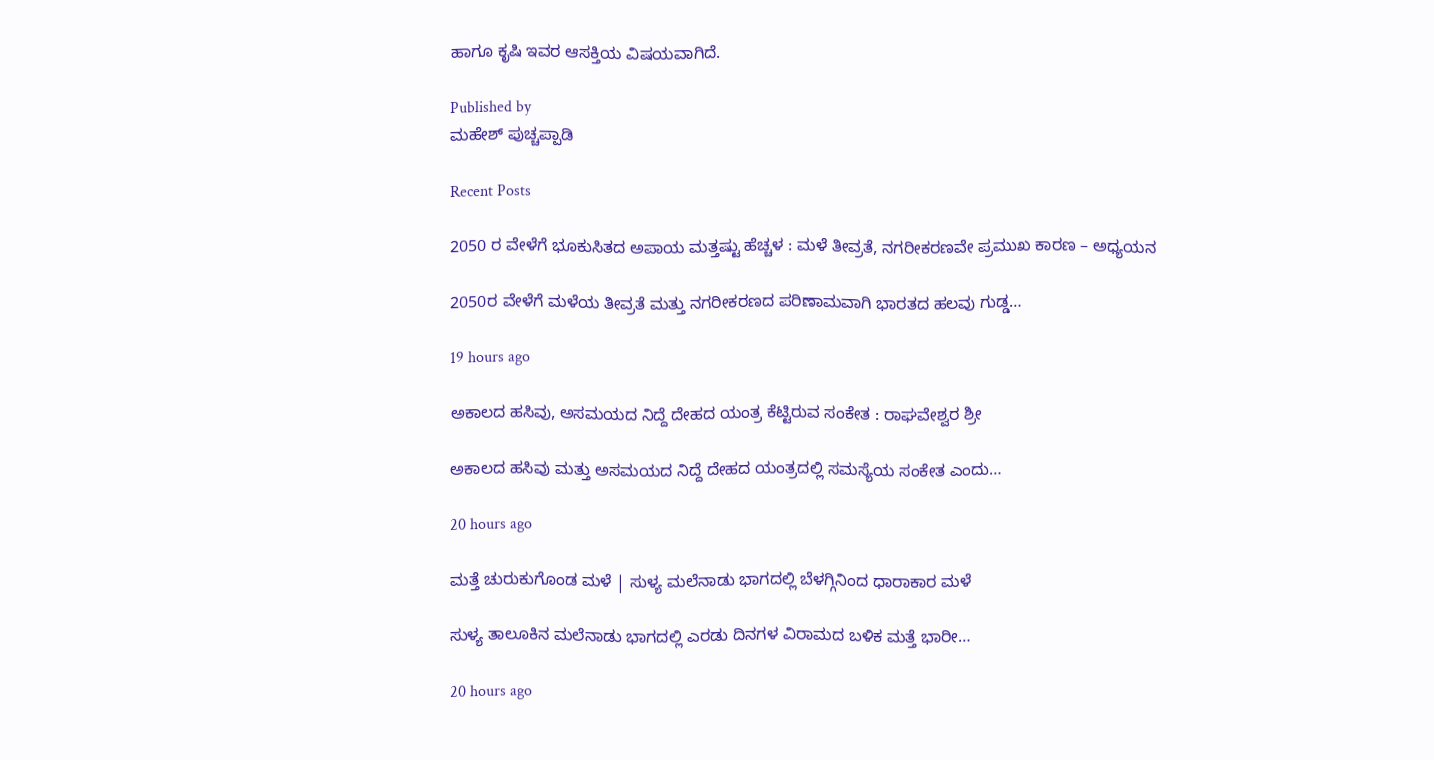ಹಾಗೂ ಕೃಷಿ ಇವರ ಆಸಕ್ತಿಯ ವಿಷಯವಾಗಿದೆ.

Published by
ಮಹೇಶ್ ಪುಚ್ಚಪ್ಪಾಡಿ

Recent Posts

2050 ರ ವೇಳೆಗೆ ಭೂಕುಸಿತದ ಅಪಾಯ ಮತ್ತಷ್ಟು ಹೆಚ್ಚಳ : ಮಳೆ ತೀವ್ರತೆ, ನಗರೀಕರಣವೇ ಪ್ರಮುಖ ಕಾರಣ – ಅಧ್ಯಯನ

2050ರ ವೇಳೆಗೆ ಮಳೆಯ ತೀವ್ರತೆ ಮತ್ತು ನಗರೀಕರಣದ ಪರಿಣಾಮವಾಗಿ ಭಾರತದ ಹಲವು ಗುಡ್ಡ…

19 hours ago

ಅಕಾಲದ ಹಸಿವು, ಅಸಮಯದ ನಿದ್ದೆ ದೇಹದ ಯಂತ್ರ ಕೆಟ್ಟಿರುವ ಸಂಕೇತ : ರಾಘವೇಶ್ವರ ಶ್ರೀ

ಅಕಾಲದ ಹಸಿವು ಮತ್ತು ಅಸಮಯದ ನಿದ್ದೆ ದೇಹದ ಯಂತ್ರದಲ್ಲಿ ಸಮಸ್ಯೆಯ ಸಂಕೇತ ಎಂದು…

20 hours ago

ಮತ್ತೆ ಚುರುಕುಗೊಂಡ ಮಳೆ | ಸುಳ್ಯ ಮಲೆನಾಡು ಭಾಗದಲ್ಲಿ ಬೆಳಗ್ಗಿನಿಂದ ಧಾರಾಕಾರ ಮಳೆ

ಸುಳ್ಯ ತಾಲೂಕಿನ ಮಲೆನಾಡು ಭಾಗದಲ್ಲಿ ಎರಡು ದಿನಗಳ ವಿರಾಮದ ಬಳಿಕ ಮತ್ತೆ ಭಾರೀ…

20 hours ago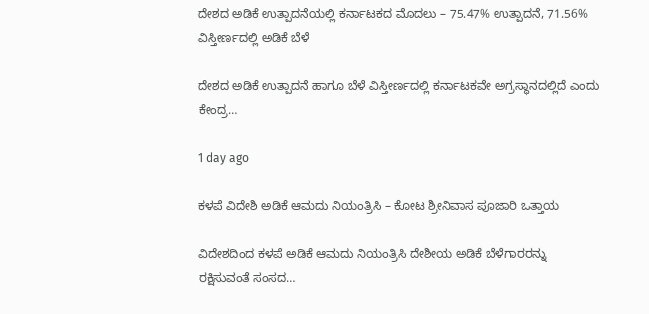ದೇಶದ ಅಡಿಕೆ ಉತ್ಪಾದನೆಯಲ್ಲಿ ಕರ್ನಾಟಕದ ಮೊದಲು – 75.47% ಉತ್ಪಾದನೆ, 71.56% ವಿಸ್ತೀರ್ಣದಲ್ಲಿ ಅಡಿಕೆ ಬೆಳೆ

ದೇಶದ ಅಡಿಕೆ ಉತ್ಪಾದನೆ ಹಾಗೂ ಬೆಳೆ ವಿಸ್ತೀರ್ಣದಲ್ಲಿ ಕರ್ನಾಟಕವೇ ಅಗ್ರಸ್ಥಾನದಲ್ಲಿದೆ ಎಂದು ಕೇಂದ್ರ…

1 day ago

ಕಳಪೆ ವಿದೇಶಿ ಅಡಿಕೆ ಆಮದು ನಿಯಂತ್ರಿಸಿ – ಕೋಟ ಶ್ರೀನಿವಾಸ ಪೂಜಾರಿ ಒತ್ತಾಯ

ವಿದೇಶದಿಂದ ಕಳಪೆ ಅಡಿಕೆ ಆಮದು ನಿಯಂತ್ರಿಸಿ ದೇಶೀಯ ಅಡಿಕೆ ಬೆಳೆಗಾರರನ್ನು ರಕ್ಷಿಸುವಂತೆ ಸಂಸದ…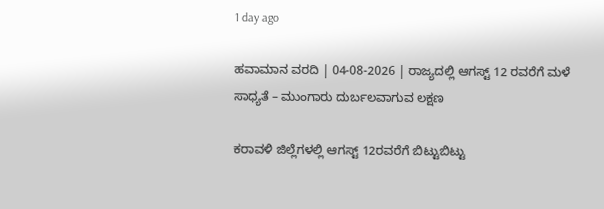1 day ago

ಹವಾಮಾನ ವರದಿ | 04-08-2026 | ರಾಜ್ಯದಲ್ಲಿ ಆಗಸ್ಟ್‌ 12 ರವರೆಗೆ ಮಳೆ ಸಾಧ್ಯತೆ – ಮುಂಗಾರು ದುರ್ಬಲವಾಗುವ ಲಕ್ಷಣ

ಕರಾವಳಿ ಜಿಲ್ಲೆಗಳಲ್ಲಿ ಆಗಸ್ಟ್‌ 12ರವರೆಗೆ ಬಿಟ್ಟುಬಿಟ್ಟು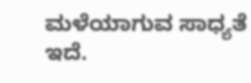ಮಳೆಯಾಗುವ ಸಾಧ್ಯತೆ ಇದೆ.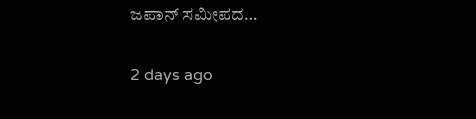ಜಪಾನ್ ಸಮೀಪದ…

2 days ago